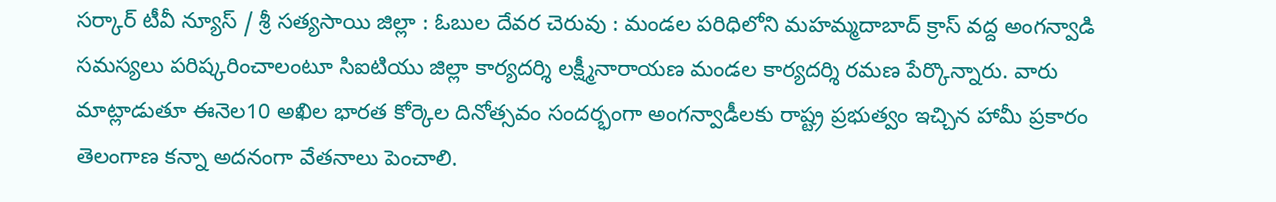సర్కార్ టీవీ న్యూస్ / శ్రీ సత్యసాయి జిల్లా : ఓబుల దేవర చెరువు : మండల పరిధిలోని మహమ్మదాబాద్ క్రాస్ వద్ద అంగన్వాడి సమస్యలు పరిష్కరించాలంటూ సిఐటియు జిల్లా కార్యదర్శి లక్ష్మీనారాయణ మండల కార్యదర్శి రమణ పేర్కొన్నారు. వారు మాట్లాడుతూ ఈనెల10 అఖిల భారత కోర్కెల దినోత్సవం సందర్భంగా అంగన్వాడీలకు రాష్ట్ర ప్రభుత్వం ఇచ్చిన హామీ ప్రకారం తెలంగాణ కన్నా అదనంగా వేతనాలు పెంచాలి.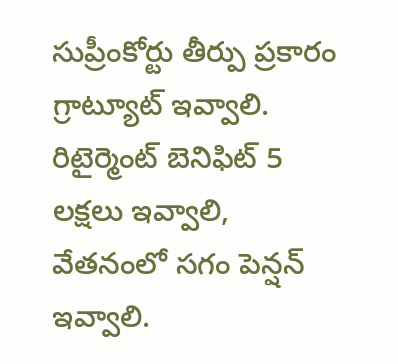సుప్రీంకోర్టు తీర్పు ప్రకారం గ్రాట్యూట్ ఇవ్వాలి. రిటైర్మెంట్ బెనిఫిట్ 5 లక్షలు ఇవ్వాలి, వేతనంలో సగం పెన్షన్ ఇవ్వాలి.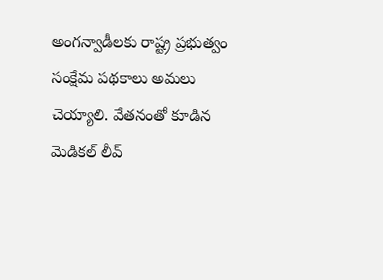అంగన్వాడీలకు రాష్ట్ర ప్రభుత్వం సంక్షేమ పథకాలు అమలు చెయ్యాలి. వేతనంతో కూడిన మెడికల్ లీవ్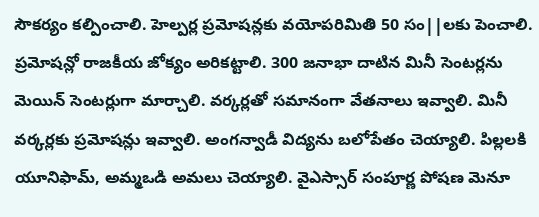సౌకర్యం కల్పించాలి. హెల్పర్ల ప్రమోషన్లకు వయోపరిమితి 50 సం||లకు పెంచాలి. ప్రమోషన్లో రాజకీయ జోక్యం అరికట్టాలి. 300 జనాభా దాటిన మినీ సెంటర్లను మెయిన్ సెంటర్లుగా మార్చాలి. వర్కర్లతో సమానంగా వేతనాలు ఇవ్వాలి. మినీ వర్కర్లకు ప్రమోషన్లు ఇవ్వాలి. అంగన్వాడీ విద్యను బలోపేతం చెయ్యాలి. పిల్లలకి యూనిఫామ్, అమ్మఒడి అమలు చెయ్యాలి. వైఎస్సార్ సంపూర్ణ పోషణ మెనూ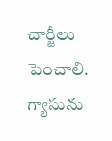చార్జీలు పెంచాలి. గ్యాసును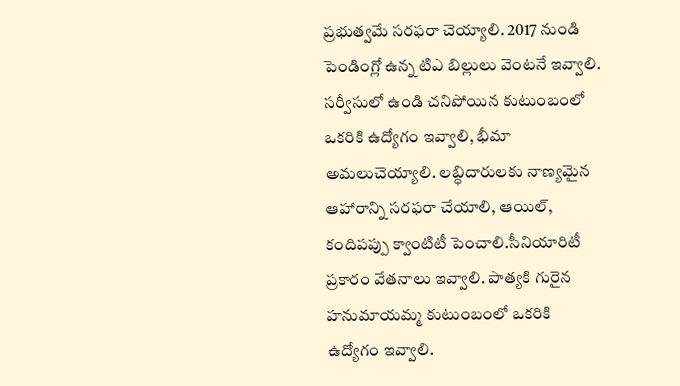ప్రభుత్వమే సరఫరా చెయ్యాలి. 2017 నుండి పెండింగ్లో ఉన్న టిఎ బిల్లులు వెంటనే ఇవ్వాలి. సర్వీసులో ఉండి చనిపోయిన కుటుంబంలో ఒకరికి ఉద్యోగం ఇవ్వాలి, భీమా అమలుచెయ్యాలి. లబ్ధిదారులకు నాణ్యమైన ఆహారాన్ని సరఫరా చేయాలి, ఆయిల్, కందిపప్పు క్వాంటిటీ పెంచాలి.సీనియారిటీ ప్రకారం వేతనాలు ఇవ్వాలి. పాత్యకి గురైన హనుమాయమ్మ కుటుంబంలో ఒకరికి ఉద్యోగం ఇవ్వాలి.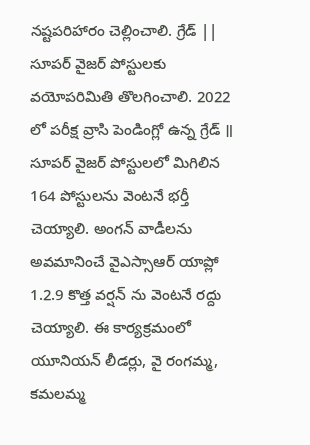నష్టపరిహారం చెల్లించాలి. గ్రేడ్ || సూపర్ వైజర్ పోస్టులకు వయోపరిమితి తొలగించాలి. 2022 లో పరీక్ష వ్రాసి పెండింగ్లో ఉన్న గ్రేడ్ ॥ సూపర్ వైజర్ పోస్టులలో మిగిలిన 164 పోస్టులను వెంటనే భర్తీ చెయ్యాలి. అంగన్ వాడీలను అవమానించే వైఎస్సాఆర్ యాప్లో 1.2.9 కొత్త వర్షన్ ను వెంటనే రద్దు చెయ్యాలి. ఈ కార్యక్రమంలో యూనియన్ లీడర్లు, వై రంగమ్మ, కమలమ్మ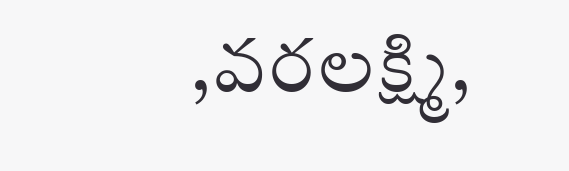,వరలక్ష్మి,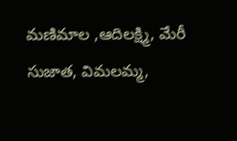మణిమాల ,ఆదిలక్ష్మి, మేరీ సుజాత, విమలమ్మ,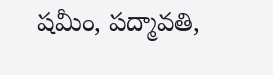షమీం, పద్మావతి,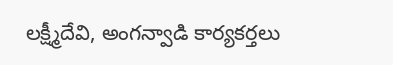లక్ష్మీదేవి, అంగన్వాడి కార్యకర్తలు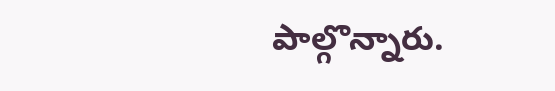పాల్గొన్నారు.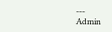---
Admin